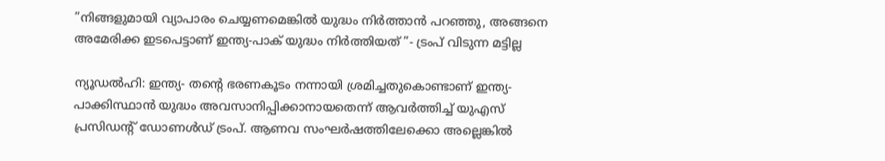”നിങ്ങളുമായി വ്യാപാരം ചെയ്യണമെങ്കില്‍ യുദ്ധം നിര്‍ത്താന്‍ പറഞ്ഞു, അങ്ങനെ അമേരിക്ക ഇടപെട്ടാണ് ഇന്ത്യ-പാക് യുദ്ധം നിര്‍ത്തിയത് ”- ട്രംപ് വിടുന്ന മട്ടില്ല

ന്യൂഡല്‍ഹി: ഇന്ത്യ- തന്റെ ഭരണകൂടം നന്നായി ശ്രമിച്ചതുകൊണ്ടാണ് ഇന്ത്യ-പാക്കിസ്ഥാന്‍ യുദ്ധം അവസാനിപ്പിക്കാനായതെന്ന് ആവര്‍ത്തിച്ച് യുഎസ് പ്രസിഡന്റ് ഡോണള്‍ഡ് ട്രംപ്. ആണവ സംഘര്‍ഷത്തിലേക്കൊ അല്ലെങ്കില്‍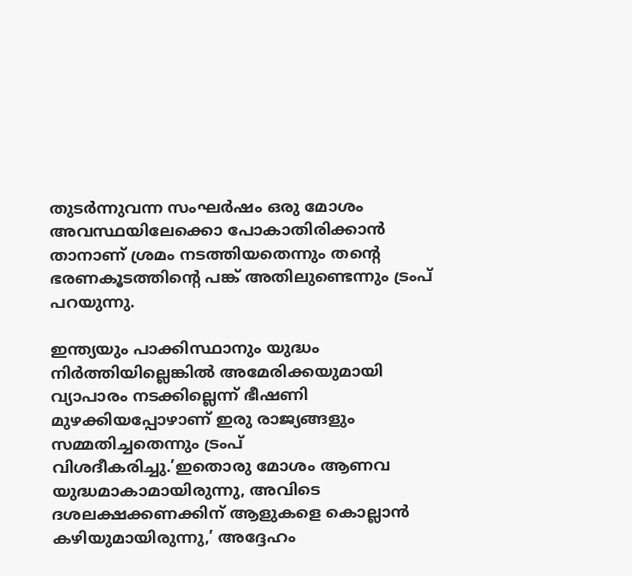തുടര്‍ന്നുവന്ന സംഘര്‍ഷം ഒരു മോശം അവസ്ഥയിലേക്കൊ പോകാതിരിക്കാന്‍ താനാണ് ശ്രമം നടത്തിയതെന്നും തന്റെ ഭരണകൂടത്തിന്റെ പങ്ക് അതിലുണ്ടെന്നും ട്രംപ് പറയുന്നു.

ഇന്ത്യയും പാക്കിസ്ഥാനും യുദ്ധം നിര്‍ത്തിയില്ലെങ്കില്‍ അമേരിക്കയുമായി വ്യാപാരം നടക്കില്ലെന്ന് ഭീഷണി മുഴക്കിയപ്പോഴാണ് ഇരു രാജ്യങ്ങളും സമ്മതിച്ചതെന്നും ട്രംപ് വിശദീകരിച്ചു.’ഇതൊരു മോശം ആണവ യുദ്ധമാകാമായിരുന്നു, അവിടെ ദശലക്ഷക്കണക്കിന് ആളുകളെ കൊല്ലാന്‍ കഴിയുമായിരുന്നു,’ അദ്ദേഹം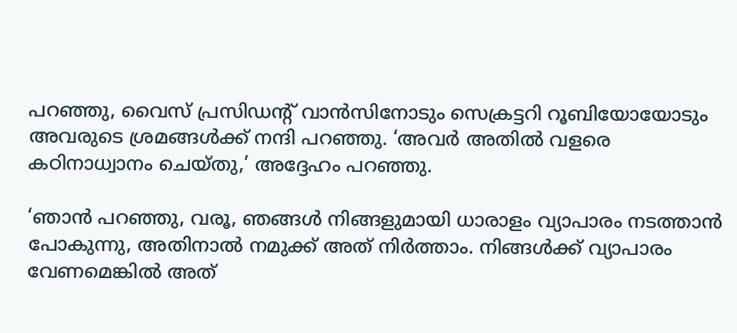പറഞ്ഞു, വൈസ് പ്രസിഡന്റ് വാന്‍സിനോടും സെക്രട്ടറി റൂബിയോയോടും അവരുടെ ശ്രമങ്ങള്‍ക്ക് നന്ദി പറഞ്ഞു. ‘അവര്‍ അതില്‍ വളരെ കഠിനാധ്വാനം ചെയ്തു,’ അദ്ദേഹം പറഞ്ഞു.

‘ഞാന്‍ പറഞ്ഞു, വരൂ, ഞങ്ങള്‍ നിങ്ങളുമായി ധാരാളം വ്യാപാരം നടത്താന്‍ പോകുന്നു, അതിനാല്‍ നമുക്ക് അത് നിര്‍ത്താം. നിങ്ങള്‍ക്ക് വ്യാപാരം വേണമെങ്കില്‍ അത്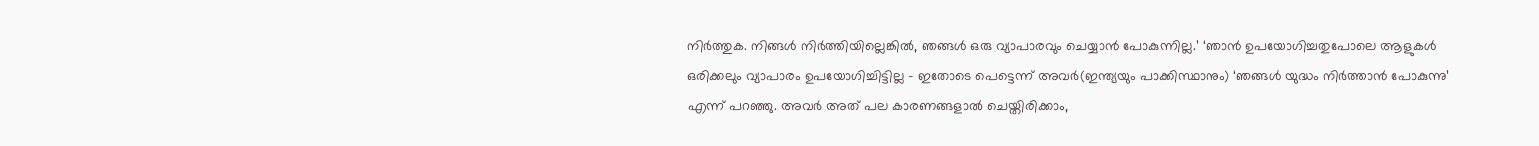നിര്‍ത്തുക. നിങ്ങള്‍ നിര്‍ത്തിയില്ലെങ്കില്‍, ഞങ്ങള്‍ ഒരു വ്യാപാരവും ചെയ്യാന്‍ പോകുന്നില്ല.’ ‘ഞാന്‍ ഉപയോഗിച്ചതുപോലെ ആളുകള്‍ ഒരിക്കലും വ്യാപാരം ഉപയോഗിച്ചിട്ടില്ല – ഇതോടെ പെട്ടെന്ന് അവര്‍(ഇന്ത്യയും പാക്കിസ്ഥാനും) ‘ഞങ്ങള്‍ യുദ്ധം നിര്‍ത്താന്‍ പോകുന്നു’ എന്ന് പറഞ്ഞു. അവര്‍ അത് പല കാരണങ്ങളാല്‍ ചെയ്തിരിക്കാം,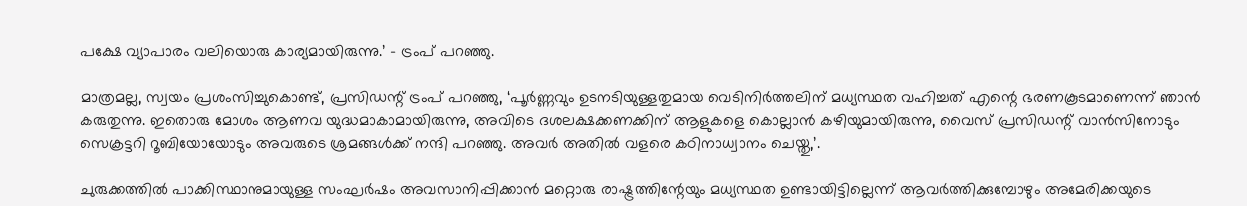പക്ഷേ വ്യാപാരം വലിയൊരു കാര്യമായിരുന്നു.’ – ട്രംപ് പറഞ്ഞു.

മാത്രമല്ല, സ്വയം പ്രശംസിച്ചുകൊണ്ട്, പ്രസിഡന്റ് ട്രംപ് പറഞ്ഞു, ‘പൂര്‍ണ്ണവും ഉടനടിയുള്ളതുമായ വെടിനിര്‍ത്തലിന് മധ്യസ്ഥത വഹിച്ചത് എന്റെ ഭരണകൂടമാണെന്ന് ഞാന്‍ കരുതുന്നു. ഇതൊരു മോശം ആണവ യുദ്ധമാകാമായിരുന്നു, അവിടെ ദശലക്ഷക്കണക്കിന് ആളുകളെ കൊല്ലാന്‍ കഴിയുമായിരുന്നു, വൈസ് പ്രസിഡന്റ് വാന്‍സിനോടും സെക്രട്ടറി റൂബിയോയോടും അവരുടെ ശ്രമങ്ങള്‍ക്ക് നന്ദി പറഞ്ഞു. അവര്‍ അതില്‍ വളരെ കഠിനാധ്വാനം ചെയ്തു,’.

ചുരുക്കത്തില്‍ പാക്കിസ്ഥാനുമായുള്ള സംഘര്‍ഷം അവസാനിപ്പിക്കാന്‍ മറ്റൊരു രാഷ്ട്രത്തിന്റേയും മധ്യസ്ഥത ഉണ്ടായിട്ടില്ലെന്ന് ആവര്‍ത്തിക്കുമ്പോഴും അമേരിക്കയുടെ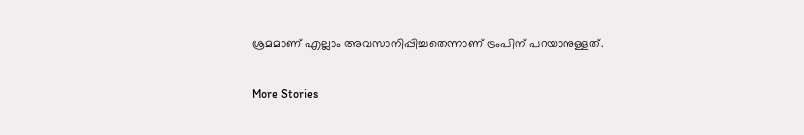ശ്രമമാണ് എല്ലാം അവസാനിപ്പിച്ചതെന്നാണ് ട്രംപിന് പറയാനുള്ളത്.

More Stories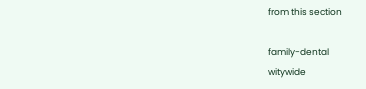from this section

family-dental
witywide